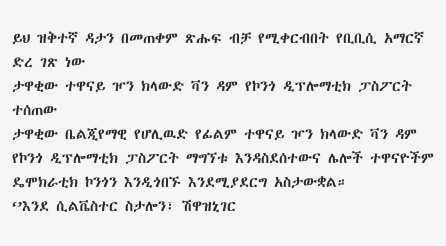ይህ ዝቅተኛ ዳታን በመጠቀም ጽሑፍ ብቻ የሚቀርብበት የቢቢሲ አማርኛ ድረ ገጽ ነው
ታዋቂው ተዋናይ ዦን ክላውድ ቫን ዳም የኮንጎ ዲፕሎማቲክ ፓስፖርት ተሰጠው
ታዋቂው ቤልጂየማዊ የሆሊዉድ የፊልም ተዋናይ ዦን ክላውድ ቫን ዳም የኮንጎ ዲፕሎማቲክ ፓስፖርት ማግኘቱ እንዳስደሰተውና ሌሎች ተዋናዮችም ዴሞክራቲክ ኮንጎን እንዲጎበኙ እንደሚያደርግ አስታውቋል።
‘’እንደ ሲልቬስተር ስታሎን፣ ሽዋዝኒገር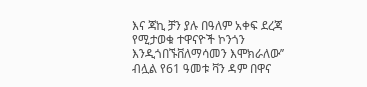እና ጃኪ ቻን ያሉ በዓለም አቀፍ ደረጃ የሚታወቁ ተዋናዮች ኮንጎን እንዲጎበኙቨለማሳመን እሞክራለው’’ ብሏል የ61 ዓመቱ ቫን ዳም በዋና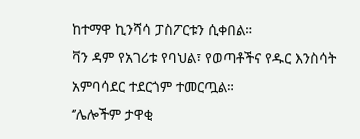ከተማዋ ኪንሻሳ ፓስፖርቱን ሲቀበል።
ቫን ዳም የአገሪቱ የባህል፣ የወጣቶችና የዱር እንስሳት አምባሳደር ተደርጎም ተመርጧል።
‘’ሌሎችም ታዋቂ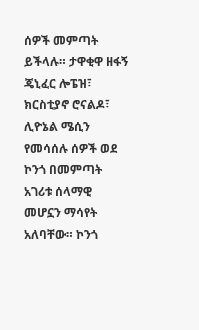ሰዎች መምጣት ይችላሉ። ታዋቂዋ ዘፋኝ ጄኒፈር ሎፔዝ፣ ክርስቲያኖ ሮናልዶ፣ ሊዮኔል ሜሲን የመሳሰሉ ሰዎች ወደ ኮንጎ በመምጣት አገሪቱ ሰላማዊ መሆኗን ማሳየት አለባቸው። ኮንጎ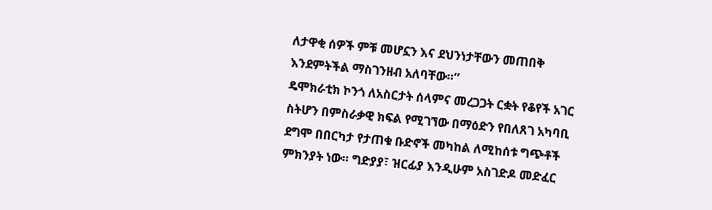ለታዋቂ ሰዎች ምቹ መሆኗን እና ደህንነታቸውን መጠበቅ እንደምትችል ማስገንዘብ አለባቸው።’’
ዴሞክራቲክ ኮንጎ ለአስርታት ሰላምና መረጋጋት ርቋት የቆየች አገር ስትሆን በምስራቃዊ ክፍል የሚገኘው በማዕድን የበለጸገ አካባቢ ደግሞ በበርካታ የታጠቁ ቡድኖች መካከል ለሚከሰቱ ግጭቶች ምክንያት ነው። ግድያያ፣ ዝርፊያ እንዲሁም አስገድዶ መድፈር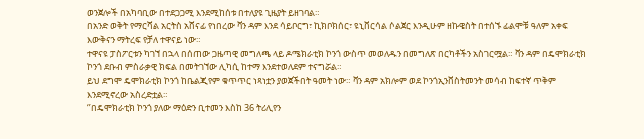ወንጀሎች በአካባቢው በተደጋጋሚ እንደሚከሰቱ በተለያዩ ጊዜያት ይዘገባል።
በአንድ ወቅት የማርሻል አርትስ አሸናፊ የነበረው ቫን ዳም እንደ ሳይቦርግ፣ ኪክቦክሰር፣ ዩኒቨርሳል ሶልጀር እንዲሁም ዘኩዌስት በተሰኙ ፊልሞቹ ዓለም አቀፍ እውቅናን ማትረፍ የቻለ ተዋናይ ነው።
ተዋናዩ ፓስፖርቱን ካገኘ በኋላ በሰጠው ጋዜጣዊ መግለጫ ላይ ዶሜክራቲክ ኮንጎ ውስጥ መወለዱን በመግለጽ በርካቶችን አስገርሟል። ቫን ዳም በዴሞክራቲክ ኮንጎ ደቡብ ምስራቃዊ ክፍል በመትገኘው ሊካሲ ከተማ እንደተወለደም ተናግሯል።
ይህ ደግሞ ዴሞክራቲክ ኮንጎ ከቤልጂየም ቁጥጥር ነጻነቷን ያወጀችበት ዓመት ነው። ቫን ዳም አክሎም ወደ ኮንጎኢንቨስትመንት መሳብ ከፍተኛ ጥቅም እንደሚኖረው አስረድቷል።
‘’በዴሞክራቲክ ኮንጎ ያለው ማዕድን ቢተመን እስከ 36 ትሪሊየን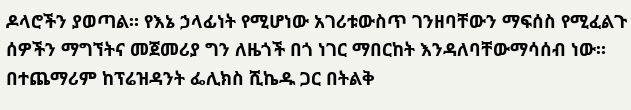ዶላሮችን ያወጣል። የእኔ ኃላፊነት የሚሆነው አገሪቱውስጥ ገንዘባቸውን ማፍሰስ የሚፈልጉ ሰዎችን ማግኘትና መጀመሪያ ግን ለዜጎች በጎ ነገር ማበርከት እንዳለባቸውማሳሰብ ነው። በተጨማሪም ከፕሬዝዳንት ፌሊክስ ሺኬዱ ጋር በትልቅ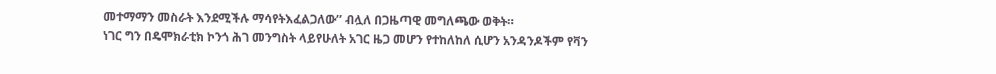መተማማን መስራት እንደሚችሉ ማሳየትእፈልጋለው’’ ብሏለ በጋዜጣዊ መግለጫው ወቅት።
ነገር ግን በዴሞክራቲክ ኮንጎ ሕገ መንግስት ላይየሁለት አገር ዜጋ መሆን የተከለከለ ሲሆን አንዳንዶችም የቫን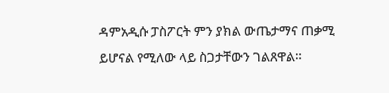ዳምአዲሱ ፓስፖርት ምን ያክል ውጤታማና ጠቃሚ ይሆናል የሚለው ላይ ስጋታቸውን ገልጸዋል።